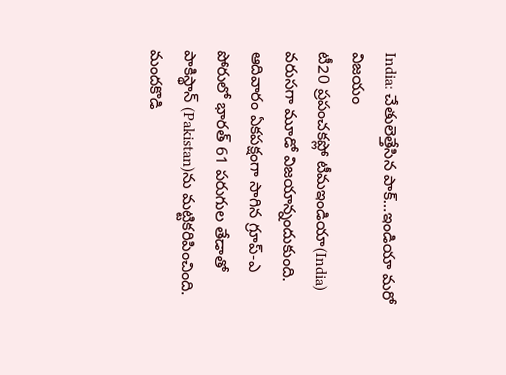India: చేతులెత్తేసిన పాక్…ఇండియా మరో విజయం
టీ20 ప్రపంచకప్లో టీమఇండియా(India) వరుసగా మూడో విజయాన్నందుకుంది. ఆదివారం ఏకపక్షంగా సాగిన గ్రూప్-ఎ పోరులో భారత్ 61 పరుగుల తేడాతో పాకిస్థాన్ (Pakistan)ను మట్టికరిపించింది. మందకొడి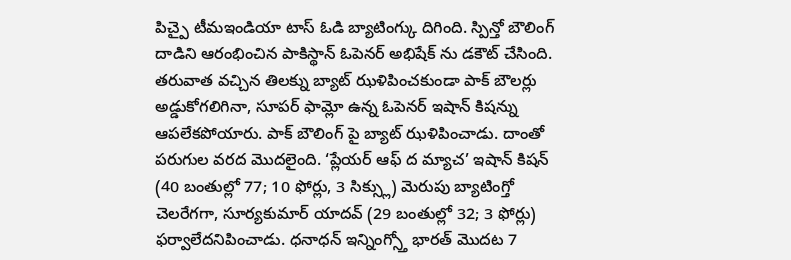పిచ్పై టీమఇండియా టాస్ ఓడి బ్యాటింగ్కు దిగింది. స్పిన్తో బౌలింగ్ దాడిని ఆరంభించిన పాకిస్థాన్ ఓపెనర్ అభిషేక్ ను డకౌట్ చేసింది. తరువాత వచ్చిన తిలక్ను బ్యాట్ ఝళిపించకుండా పాక్ బౌలర్లు అడ్డుకోగలిగినా, సూపర్ ఫామ్లో ఉన్న ఓపెనర్ ఇషాన్ కిషన్ను ఆపలేకపోయారు. పాక్ బౌలింగ్ పై బ్యాట్ ఝళిపించాడు. దాంతో పరుగుల వరద మొదలైంది. ‘ప్లేయర్ ఆఫ్ ద మ్యాచ’ ఇషాన్ కిషన్ (40 బంతుల్లో 77; 10 ఫోర్లు, 3 సిక్స్లు) మెరుపు బ్యాటింగ్తో చెలరేగగా, సూర్యకుమార్ యాదవ్ (29 బంతుల్లో 32; 3 ఫోర్లు) ఫర్వాలేదనిపించాడు. ధనాధన్ ఇన్నింగ్స్తో భారత్ మొదట 7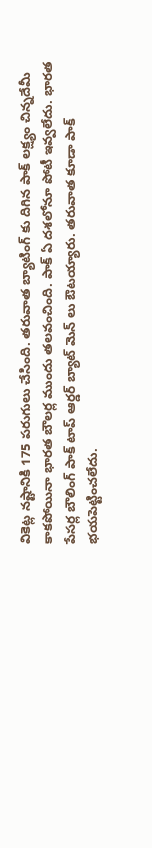వికెట్ల నష్టానికి 175 పరుగులు చేసింది. తరువాత బ్యాటింగ్ కు దిగిన పాక్ లక్ష్యం చిన్నదేమీ కాకపోయినా భారత బౌలర్ల ముందు తలవంచింది. పాక్ ఏ దశలోనూ పోటీ ఇవ్వలేదు. భారత పేసర్ల బౌలింగ్ పాక్ టాప్ ఆర్డర్ బ్యాట్ మెన్ లు ఔటయ్యారు. తరువాత కూడా పాక్ భయపెట్టించలేదు.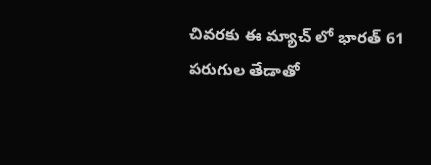చివరకు ఈ మ్యాచ్ లో భారత్ 61 పరుగుల తేడాతో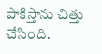పాకిస్తాను చిత్తు చేసింది.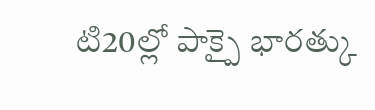టి20ల్లో పాక్పై భారత్కు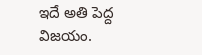ఇదే అతి పెద్ద విజయం.